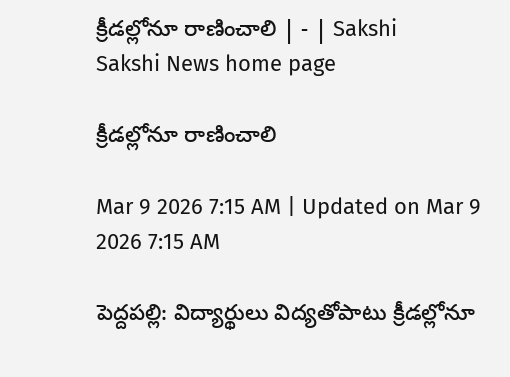క్రీడల్లోనూ రాణించాలి | - | Sakshi
Sakshi News home page

క్రీడల్లోనూ రాణించాలి

Mar 9 2026 7:15 AM | Updated on Mar 9 2026 7:15 AM

పెద్దపల్లి: విద్యార్థులు విద్యతోపాటు క్రీడల్లోనూ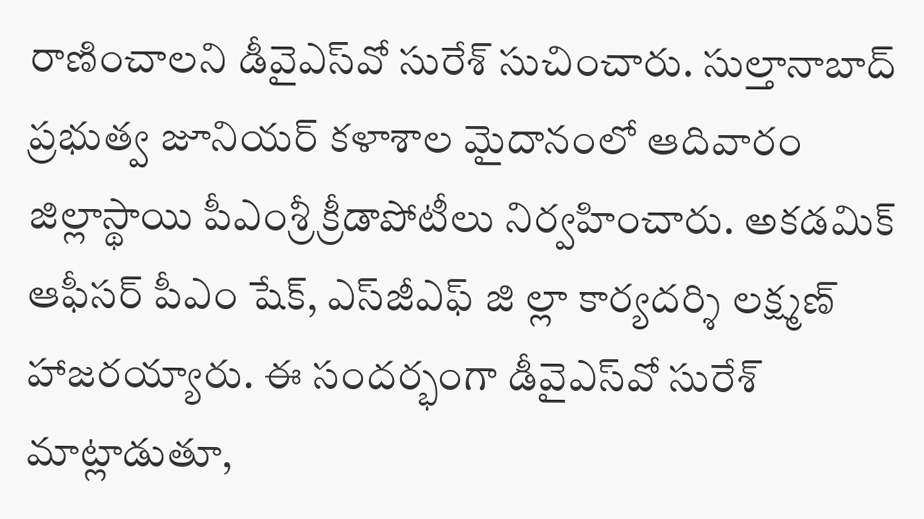రాణించాలని డీవైఎస్‌వో సురేశ్‌ సుచించారు. సుల్తానాబాద్‌ ప్రభుత్వ జూనియర్‌ కళాశాల మైదానంలో ఆదివారం జిల్లాస్థాయి పీఎంశ్రీ క్రీడాపోటీలు నిర్వహించారు. అకడమిక్‌ ఆఫీసర్‌ పీఎం షేక్‌, ఎస్‌జీఎఫ్‌ జి ల్లా కార్యదర్శి లక్ష్మణ్‌ హాజరయ్యారు. ఈ సందర్భంగా డీవైఎస్‌వో సురేశ్‌ మాట్లాడుతూ,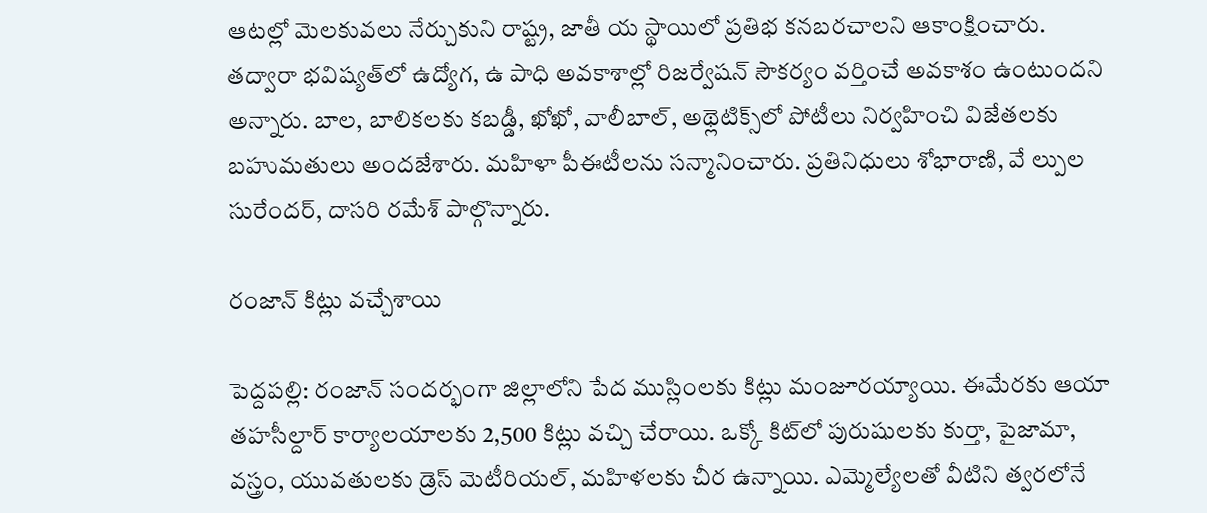ఆటల్లో మెలకువలు నేర్చుకుని రాష్ట్ర, జాతీ య స్థాయిలో ప్రతిభ కనబరచాలని ఆకాంక్షించారు. తద్వారా భవిష్యత్‌లో ఉద్యోగ, ఉ పాధి అవకాశాల్లో రిజర్వేషన్‌ సౌకర్యం వర్తించే అవకాశం ఉంటుందని అన్నారు. బాల, బాలికలకు కబడ్డీ, ఖోఖో, వాలీబాల్‌, అథ్లెటిక్స్‌లో పోటీలు నిర్వహించి విజేతలకు బహుమతులు అందజేశారు. మహిళా పీఈటీలను సన్మానించారు. ప్రతినిధులు శోభారాణి, వే ల్పుల సురేందర్‌, దాసరి రమేశ్‌ పాల్గొన్నారు.

రంజాన్‌ కిట్లు వచ్చేశాయి

పెద్దపల్లి: రంజాన్‌ సందర్భంగా జిల్లాలోని పేద ముస్లింలకు కిట్లు మంజూరయ్యాయి. ఈమేరకు ఆయా తహసీల్దార్‌ కార్యాలయాలకు 2,500 కిట్లు వచ్చి చేరాయి. ఒక్కో కిట్‌లో పురుషులకు కుర్తా, పైజామా, వస్త్రం, యువతులకు డ్రెస్‌ మెటీరియల్‌, మహిళలకు చీర ఉన్నాయి. ఎమ్మెల్యేలతో వీటిని త్వరలోనే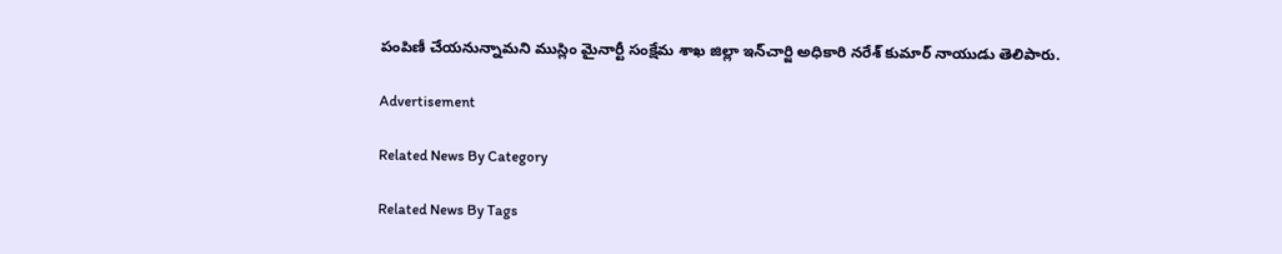పంపిణీ చేయనున్నామని ముస్లిం మైనార్టీ సంక్షేమ శాఖ జిల్లా ఇన్‌చార్జి అధికారి నరేశ్‌ కుమార్‌ నాయుడు తెలిపారు.

Advertisement

Related News By Category

Related News By Tags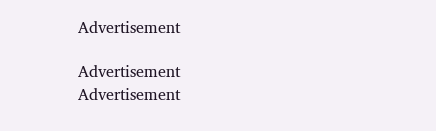Advertisement

Advertisement
Advertisement